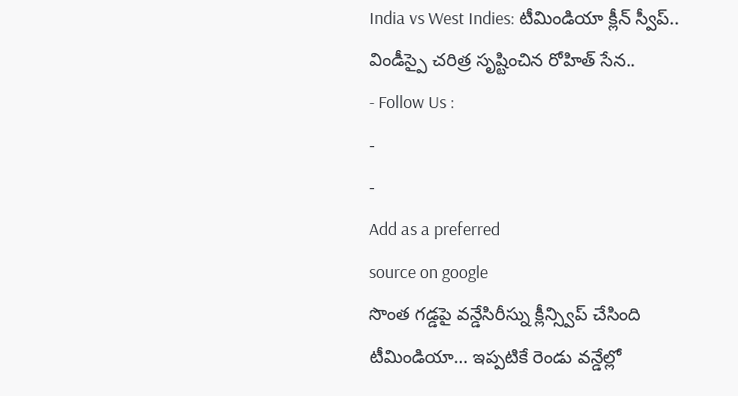India vs West Indies: టీమిండియా క్లీన్ స్వీప్.. విండీస్పై చరిత్ర సృష్టించిన రోహిత్ సేన..
- Follow Us :
-
-
Add as a preferred
source on google
సొంత గడ్డపై వన్డేసిరీస్ను క్లీన్స్విప్ చేసింది టీమిండియా… ఇప్పటికే రెండు వన్డేల్లో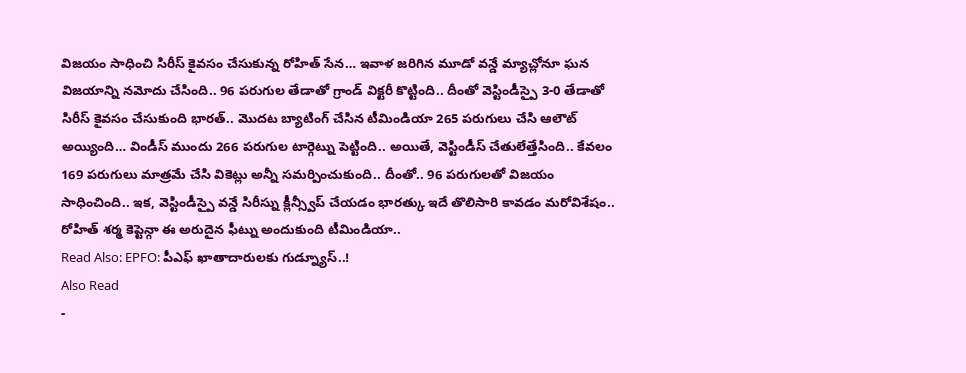విజయం సాధించి సిరీస్ కైవసం చేసుకున్న రోహిత్ సేన… ఇవాళ జరిగిన మూడో వన్డే మ్యాచ్లోనూ ఘన విజయాన్ని నమోదు చేసింది.. 96 పరుగుల తేడాతో గ్రాండ్ విక్టరీ కొట్టింది.. దీంతో వెస్టిండీస్పై 3-0 తేడాతో సిరీస్ కైవసం చేసుకుంది భారత్.. మొదట బ్యాటింగ్ చేసిన టీమిండియా 265 పరుగులు చేసి ఆలౌట్ అయ్యింది… విండీస్ ముందు 266 పరుగుల టార్గెట్ను పెట్టింది.. అయితే, వెస్టిండీస్ చేతులేత్తేసింది.. కేవలం 169 పరుగులు మాత్రమే చేసి వికెట్లు అన్నీ సమర్పించుకుంది.. దీంతో.. 96 పరుగులతో విజయం సాధించింది.. ఇక, వెస్టిండీస్పై వన్డే సిరీస్ను క్లీన్స్వీప్ చేయడం భారత్కు ఇదే తొలిసారి కావడం మరోవిశేషం.. రోహిత్ శర్మ కెప్టెన్గా ఈ అరుదైన ఫీట్ను అందుకుంది టీమిండియా..
Read Also: EPFO: పీఎఫ్ ఖాతాదారులకు గుడ్న్యూస్..!
Also Read
-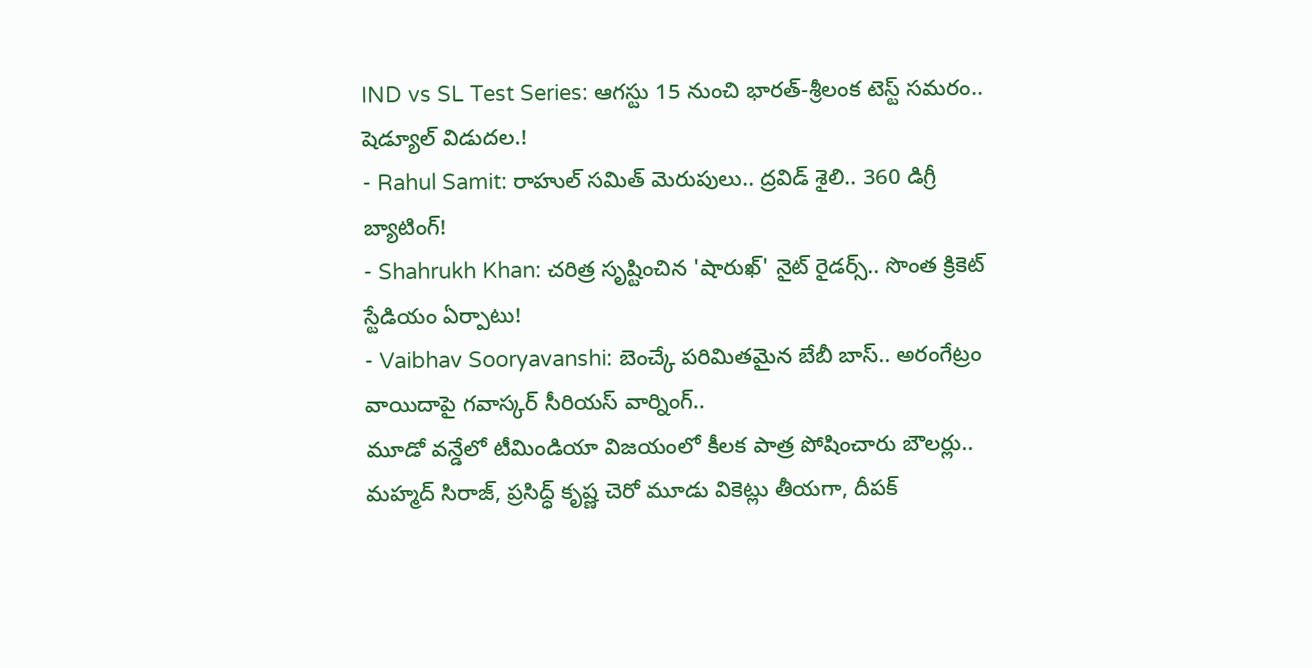IND vs SL Test Series: ఆగస్టు 15 నుంచి భారత్-శ్రీలంక టెస్ట్ సమరం.. షెడ్యూల్ విడుదల.!
- Rahul Samit: రాహుల్ సమిత్ మెరుపులు.. ద్రవిడ్ శైలి.. 360 డిగ్రీ బ్యాటింగ్!
- Shahrukh Khan: చరిత్ర సృష్టించిన 'షారుఖ్' నైట్ రైడర్స్.. సొంత క్రికెట్ స్టేడియం ఏర్పాటు!
- Vaibhav Sooryavanshi: బెంచ్కే పరిమితమైన బేబీ బాస్.. అరంగేట్రం వాయిదాపై గవాస్కర్ సీరియస్ వార్నింగ్..
మూడో వన్డేలో టీమిండియా విజయంలో కీలక పాత్ర పోషించారు బౌలర్లు.. మహ్మద్ సిరాజ్, ప్రసిద్ధ్ కృష్ణ చెరో మూడు వికెట్లు తీయగా, దీపక్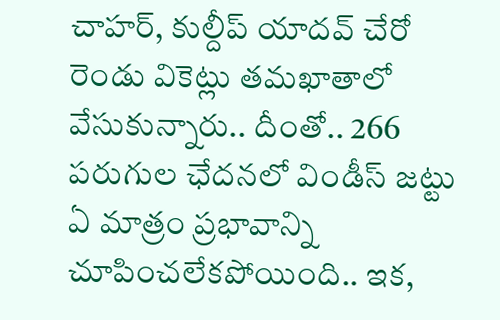చాహర్, కుల్దీప్ యాదవ్ చేరో రెండు వికెట్లు తమఖాతాలో వేసుకున్నారు.. దీంతో.. 266 పరుగుల ఛేదనలో విండీస్ జట్టు ఏ మాత్రం ప్రభావాన్ని చూపించలేకపోయింది.. ఇక,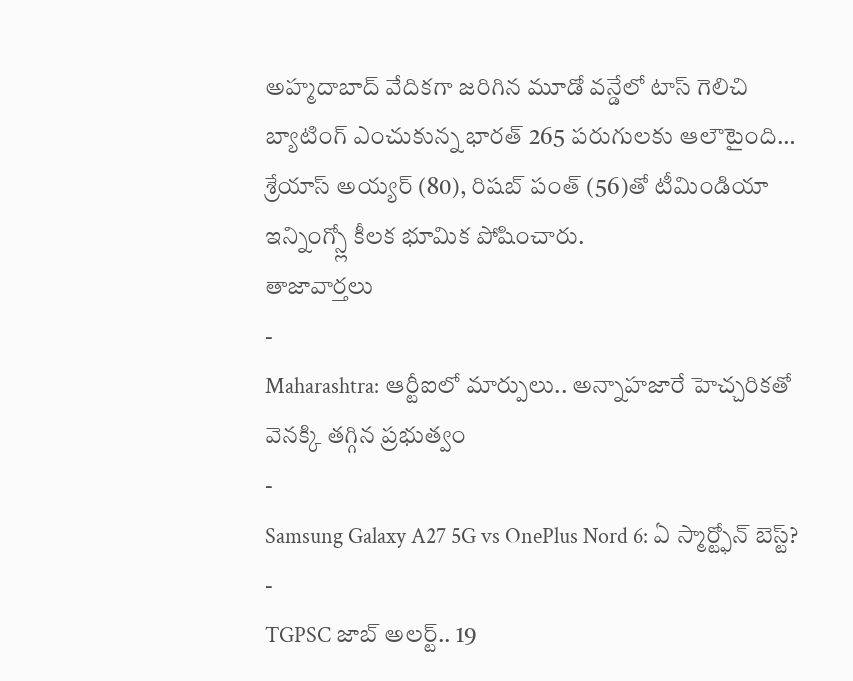అహ్మదాబాద్ వేదికగా జరిగిన మూడో వన్డేలో టాస్ గెలిచి బ్యాటింగ్ ఎంచుకున్న భారత్ 265 పరుగులకు ఆలౌటైంది… శ్రేయాస్ అయ్యర్ (80), రిషబ్ పంత్ (56)తో టీమిండియా ఇన్నింగ్స్లో కీలక భూమిక పోషించారు.
తాజావార్తలు
-
Maharashtra: ఆర్టీఐలో మార్పులు.. అన్నాహజారే హెచ్చరికతో వెనక్కి తగ్గిన ప్రభుత్వం
-
Samsung Galaxy A27 5G vs OnePlus Nord 6: ఏ స్మార్ట్ఫోన్ బెస్ట్?
-
TGPSC జాబ్ అలర్ట్.. 19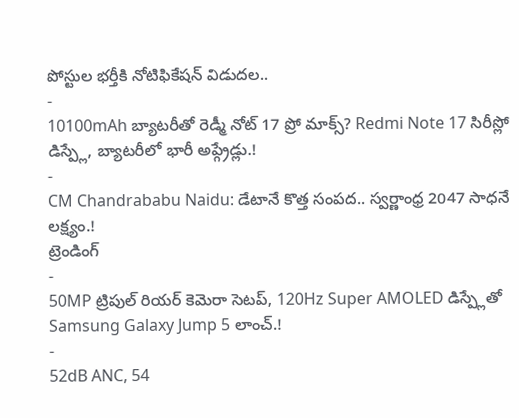పోస్టుల భర్తీకి నోటిఫికేషన్ విడుదల..
-
10100mAh బ్యాటరీతో రెడ్మీ నోట్ 17 ప్రో మాక్స్? Redmi Note 17 సిరీస్లో డిస్ప్లే, బ్యాటరీలో భారీ అప్గ్రేడ్లు.!
-
CM Chandrababu Naidu: డేటానే కొత్త సంపద.. స్వర్ణాంధ్ర 2047 సాధనే లక్ష్యం.!
ట్రెండింగ్
-
50MP ట్రిపుల్ రియర్ కెమెరా సెటప్, 120Hz Super AMOLED డిస్ప్లేతో Samsung Galaxy Jump 5 లాంచ్.!
-
52dB ANC, 54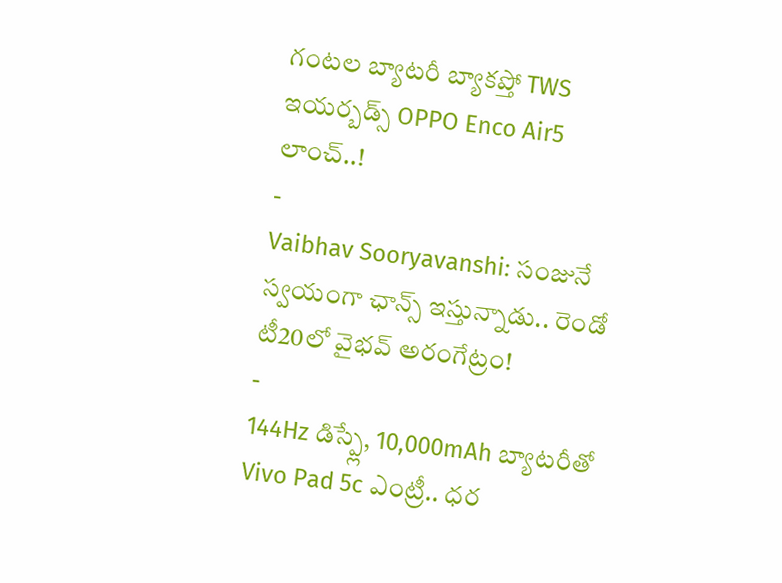గంటల బ్యాటరీ బ్యాకప్తో TWS ఇయర్బడ్స్ OPPO Enco Air5 లాంచ్..!
-
Vaibhav Sooryavanshi: సంజునే స్వయంగా ఛాన్స్ ఇస్తున్నాడు.. రెండో టీ20లో వైభవ్ అరంగేట్రం!
-
144Hz డిస్ప్లే, 10,000mAh బ్యాటరీతో Vivo Pad 5c ఎంట్రీ.. ధర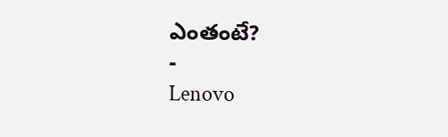ఎంతంటే?
-
Lenovo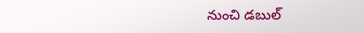నుంచి డబుల్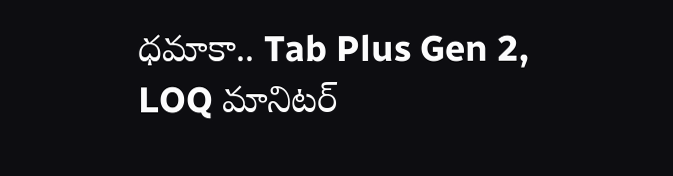ధమాకా.. Tab Plus Gen 2, LOQ మానిటర్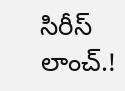సిరీస్ లాంచ్.!